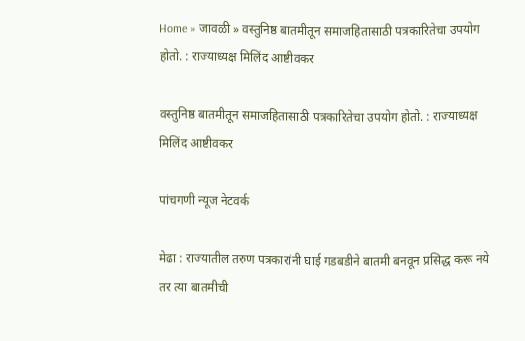Home » जावळी » वस्तुनिष्ठ बातमीतून समाजहितासाठी पत्रकारितेचा उपयोग होतो. : राज्याध्यक्ष मिलिंद आष्टीवकर

वस्तुनिष्ठ बातमीतून समाजहितासाठी पत्रकारितेचा उपयोग होतो. : राज्याध्यक्ष मिलिंद आष्टीवकर

पांचगणी न्यूज नेटवर्क

मेढा : राज्यातील तरुण पत्रकारांनी घाई गडबडीने बातमी बनवून प्रसिद्ध करू नये तर त्या बातमीची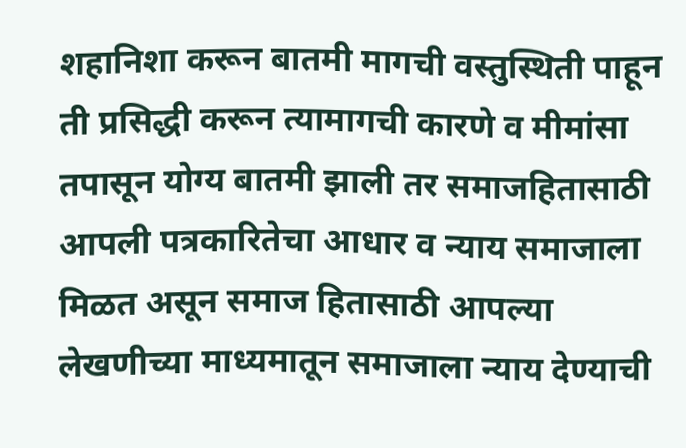शहानिशा करून बातमी मागची वस्तुस्थिती पाहून ती प्रसिद्धी करून त्यामागची कारणे व मीमांसा तपासून योग्य बातमी झाली तर समाजहितासाठी आपली पत्रकारितेचा आधार व न्याय समाजाला मिळत असून समाज हितासाठी आपल्या लेखणीच्या माध्यमातून समाजाला न्याय देण्याची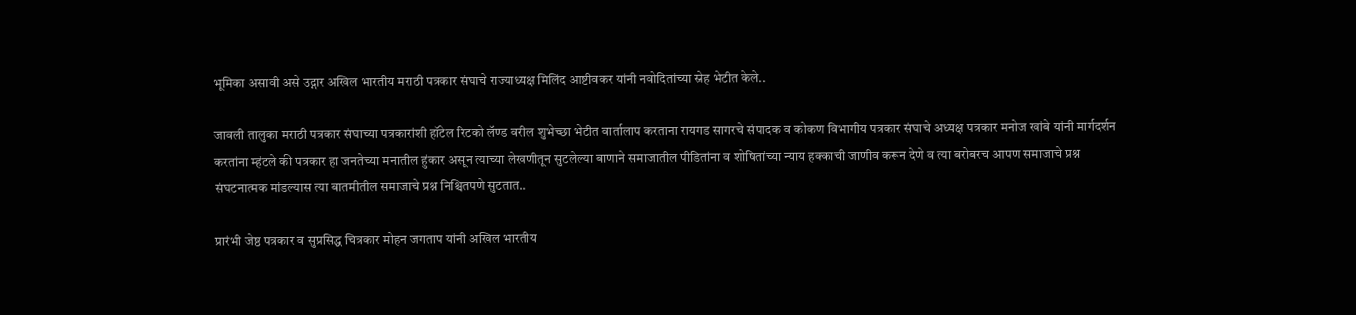भूमिका असावी असे उद्गार अखिल भारतीय मराठी पत्रकार संघाचे राज्याध्यक्ष मिलिंद आष्टीवकर यांनी नवोदितांच्या स्नेह भेटीत केले..

जावली तालुका मराठी पत्रकार संघाच्या पत्रकारांशी हॉटेल रिटको लॅण्ड वरील शुभेच्छा भेटीत वार्तालाप करताना रायगड सागरचे संपादक व कोकण विभागीय पत्रकार संघाचे अध्यक्ष पत्रकार मनोज खांबे यांनी मार्गदर्शन करतांना म्हंटले की पत्रकार हा जनतेच्या मनातील हुंकार असून त्याच्या लेखणीतून सुटलेल्या बाणाने समाजातील पीडितांना व शोषितांच्या न्याय हक्काची जाणीव करून देणे व त्या बरोबरच आपण समाजाचे प्रश्न संघटनात्मक मांडल्यास त्या बातमीतील समाजाचे प्रश्न निश्चितपणे सुटतात..

प्रारंभी जेष्ठ पत्रकार व सुप्रसिद्ध चित्रकार मोहन जगताप यांनी अखिल भारतीय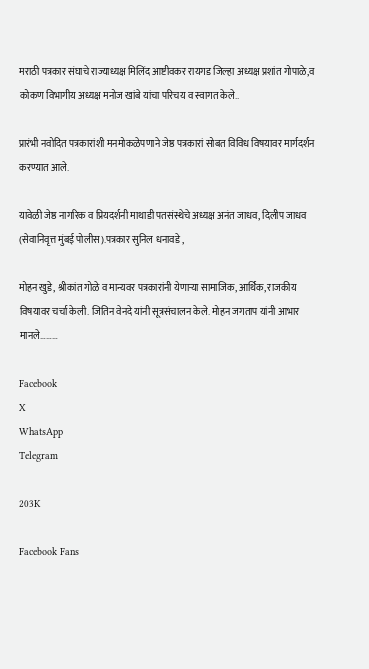मराठी पत्रकार संघाचे राज्याध्यक्ष मिलिंद आष्टीवकर रायगड जिल्हा अध्यक्ष प्रशांत गोपाळे,व कोकण विभागीय अध्यक्ष मनोज खांबे यांचा परिचय व स्वागत केले..

प्रारंभी नवोदित पत्रकारांशी मनमोकळेपणाने जेष्ठ पत्रकारां सोबत विविध विषयावर मार्गदर्शन करण्यात आले.

यावेळी जेष्ठ नागरिक व प्रियदर्शनी माथाडी पतसंस्थेचे अध्यक्ष अनंत जाधव, दिलीप जाधव (सेवानिवृत्त मुंबई पोलीस).पत्रकार सुनिल धनावडे ,

मोहन खुडे, श्रीकांत गोळे व मान्यवर पत्रकारांनी येणार्‍या सामाजिक, आर्थिक, राजकीय विषयावर चर्चा केली. जितिन वेनदे यांनी सूत्रसंचालन केले. मोहन जगताप यांनी आभार मानले………

Facebook
X
WhatsApp
Telegram

203K

Facebook Fans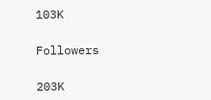103K

Followers

203K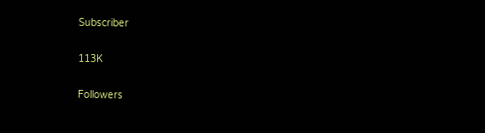Subscriber

113K

Followers